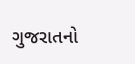ગુજરાતનો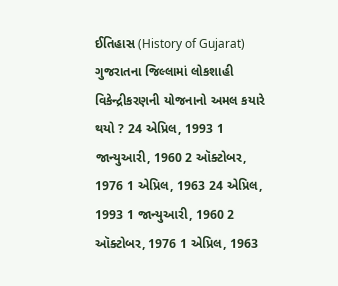ઈતિહાસ (History of Gujarat) ગુજરાતના જિલ્લામાં લોકશાહી વિકેન્દ્રીકરણની યોજનાનો અમલ કયારે થયો ? 24 એપ્રિલ, 1993 1 જાન્યુઆરી, 1960 2 ઑક્ટોબર, 1976 1 એપ્રિલ, 1963 24 એપ્રિલ, 1993 1 જાન્યુઆરી, 1960 2 ઑક્ટોબર, 1976 1 એપ્રિલ, 1963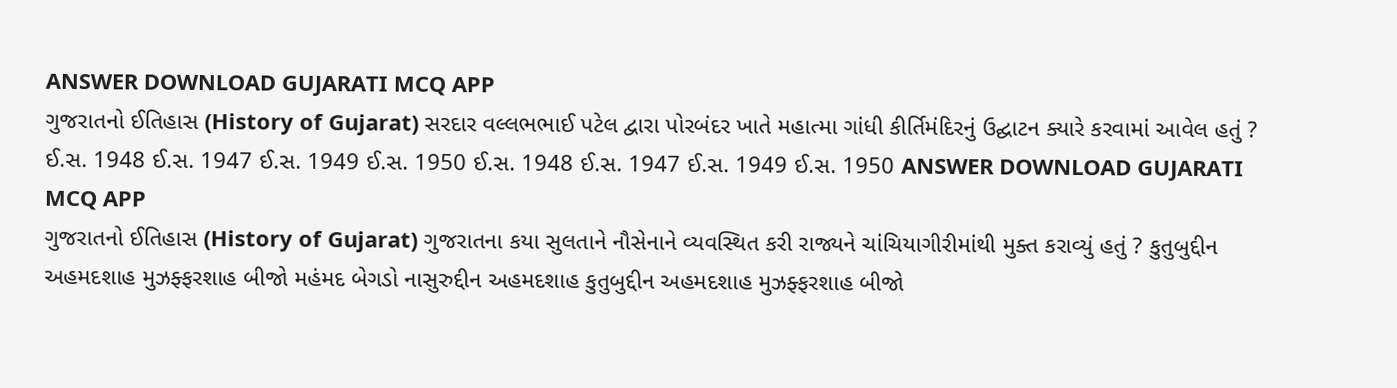ANSWER DOWNLOAD GUJARATI MCQ APP
ગુજરાતનો ઈતિહાસ (History of Gujarat) સરદાર વલ્લભભાઈ પટેલ દ્વારા પોરબંદર ખાતે મહાત્મા ગાંધી કીર્તિમંદિરનું ઉદ્ઘાટન ક્યારે કરવામાં આવેલ હતું ? ઈ.સ. 1948 ઈ.સ. 1947 ઈ.સ. 1949 ઈ.સ. 1950 ઈ.સ. 1948 ઈ.સ. 1947 ઈ.સ. 1949 ઈ.સ. 1950 ANSWER DOWNLOAD GUJARATI MCQ APP
ગુજરાતનો ઈતિહાસ (History of Gujarat) ગુજરાતના કયા સુલતાને નૌસેનાને વ્યવસ્થિત કરી રાજ્યને ચાંચિયાગીરીમાંથી મુક્ત કરાવ્યું હતું ? કુતુબુદ્દીન અહમદશાહ મુઝફ્ફરશાહ બીજો મહંમદ બેગડો નાસુરુદ્દીન અહમદશાહ કુતુબુદ્દીન અહમદશાહ મુઝફ્ફરશાહ બીજો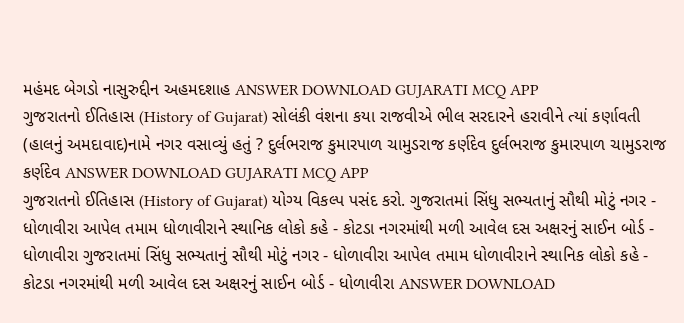મહંમદ બેગડો નાસુરુદ્દીન અહમદશાહ ANSWER DOWNLOAD GUJARATI MCQ APP
ગુજરાતનો ઈતિહાસ (History of Gujarat) સોલંકી વંશના કયા રાજવીએ ભીલ સરદારને હરાવીને ત્યાં કર્ણાવતી (હાલનું અમદાવાદ)નામે નગર વસાવ્યું હતું ? દુર્લભરાજ કુમારપાળ ચામુડરાજ કર્ણદેવ દુર્લભરાજ કુમારપાળ ચામુડરાજ કર્ણદેવ ANSWER DOWNLOAD GUJARATI MCQ APP
ગુજરાતનો ઈતિહાસ (History of Gujarat) યોગ્ય વિકલ્પ પસંદ કરો. ગુજરાતમાં સિંધુ સભ્યતાનું સૌથી મોટું નગર - ધોળાવીરા આપેલ તમામ ધોળાવીરાને સ્થાનિક લોકો કહે - કોટડા નગરમાંથી મળી આવેલ દસ અક્ષરનું સાઈન બોર્ડ - ધોળાવીરા ગુજરાતમાં સિંધુ સભ્યતાનું સૌથી મોટું નગર - ધોળાવીરા આપેલ તમામ ધોળાવીરાને સ્થાનિક લોકો કહે - કોટડા નગરમાંથી મળી આવેલ દસ અક્ષરનું સાઈન બોર્ડ - ધોળાવીરા ANSWER DOWNLOAD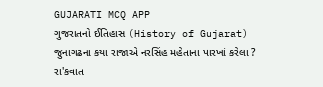GUJARATI MCQ APP
ગુજરાતનો ઈતિહાસ (History of Gujarat) જુનાગઢના કયા રાજાએ નરસિંહ મહેતાના પારખાં કરેલા ? રા'કવાત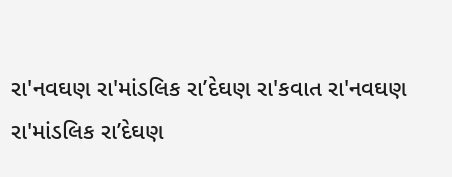રા'નવઘણ રા'માંડલિક રા’દેઘણ રા'કવાત રા'નવઘણ રા'માંડલિક રા’દેઘણ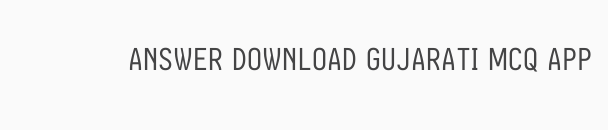ANSWER DOWNLOAD GUJARATI MCQ APP